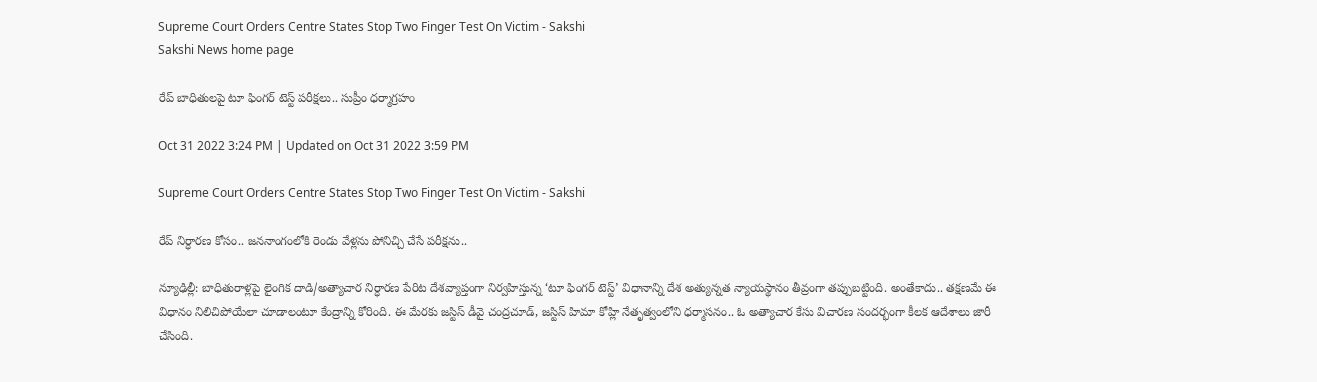Supreme Court Orders Centre States Stop Two Finger Test On Victim - Sakshi
Sakshi News home page

రేప్‌ బాధితులపై టూ ఫింగర్‌ టెస్ట్‌ పరీక్షలు.. సుప్రీం ధర్మాగ్రహం

Oct 31 2022 3:24 PM | Updated on Oct 31 2022 3:59 PM

Supreme Court Orders Centre States Stop Two Finger Test On Victim - Sakshi

రేప్‌ నిర్ధారణ కోసం.. జననాంగంలోకి రెండు వేళ్లను పోనిచ్చి చేసే పరీక్షను..

న్యూఢిల్లీ: బాధితురాళ్లపై లైంగిక దాడి/అత్యాచార నిర్ధారణ పేరిట దేశవ్యాప్తంగా నిర్వహిస్తున్న ‘టూ ఫింగర్‌ టెస్ట్‌’ విధానాన్ని దేశ అత్యున్నత న్యాయస్థానం తీవ్రంగా తప్పుబట్టింది. అంతేకాదు.. తక్షణమే ఈ విధానం నిలిచిపోయేలా చూడాలంటూ కేంద్రాన్ని కోరింది. ఈ మేరకు జస్టిస్‌ డీవై చంద్రచూడ్‌, జస్టిస్‌ హిమా కోహ్లి నేతృత్వంలోని ధర్మాసనం.. ఓ అత్యాచార కేసు విచారణ సందర్భంగా కీలక ఆదేశాలు జారీ చేసింది.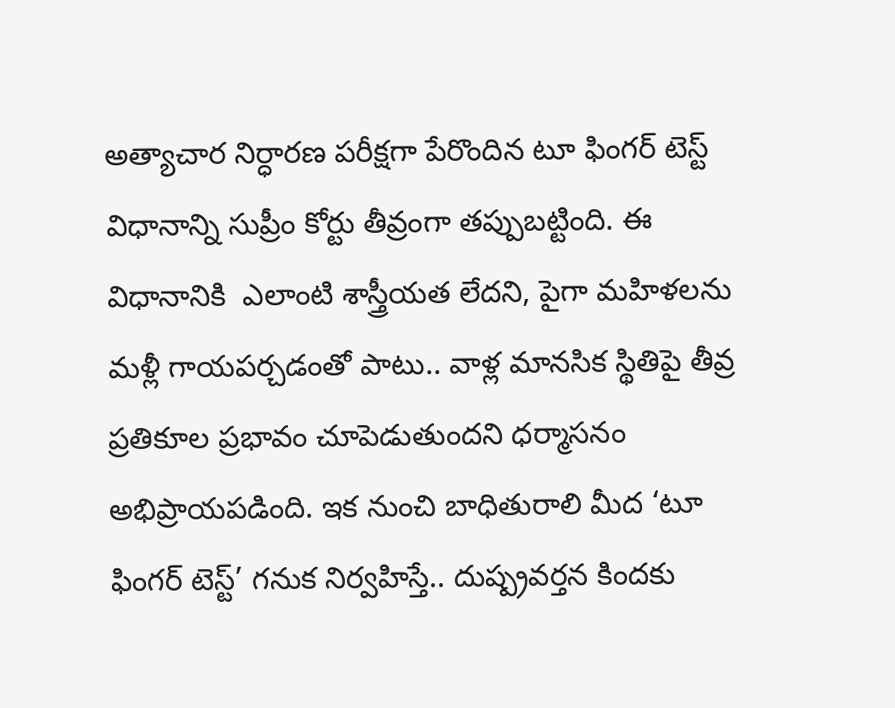అత్యాచార నిర్ధారణ పరీక్షగా పేరొందిన టూ ఫింగర్‌ టెస్ట్‌ విధానాన్ని సుప్రీం కోర్టు తీవ్రంగా తప్పుబట్టింది. ఈ విధానానికి  ఎలాంటి శాస్త్రీయత లేదని, పైగా మహిళలను మళ్లీ గాయపర్చడంతో పాటు.. వాళ్ల మానసిక స్థితిపై తీవ్ర ప్రతికూల ప్రభావం చూపెడుతుందని ధర్మాసనం అభిప్రాయపడింది. ఇక నుంచి బాధితురాలి మీద ‘టూ ఫింగర్‌ టెస్ట్‌’ గనుక నిర్వహిస్తే.. దుష్ప్రవర్తన కిందకు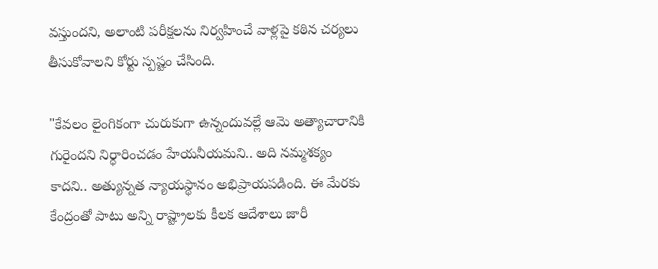వస్తుందని, అలాంటి పరీక్షలను నిర్వహించే వాళ్లపై కఠిన చర్యలు తీసుకోవాలని కోర్టు స్పష్టం చేసింది.

"కేవలం లైంగికంగా చురుకుగా ఉన్నందువల్లే ఆమె అత్యాచారానికి గురైందని నిర్ధారించడం హేయనీయమని.. అది నమ్మశక్యం కాదని.. అత్యున్నత న్యాయస్థానం అభిప్రాయపడింది. ఈ మేరకు కేంద్రంతో పాటు అన్ని రాష్ట్రాలకు కీలక ఆదేశాలు జారీ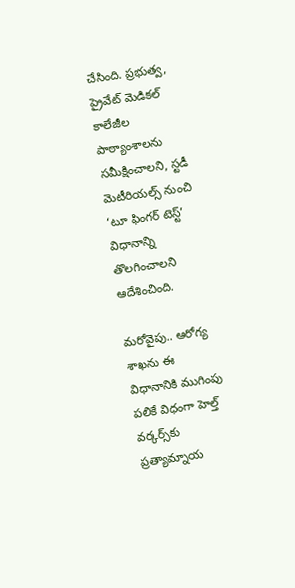చేసింది. ప్రభుత్వ, ప్రైవేట్‌ మెడికల్‌ కాలేజీల పాఠ్యాంశాలను సమీక్షించాలని, స్టడీ మెటీరియల్స్‌ నుంచి ‘టూ ఫింగర్‌ టెస్ట్‌’ విధానాన్ని తొలగించాలని ఆదేశించింది.

మరోవైపు.. ఆరోగ్య శాఖను ఈ విధానానికి ముగింపు పలికే విధంగా హెల్త్‌ వర్కర్స్‌కు ప్రత్యామ్నాయ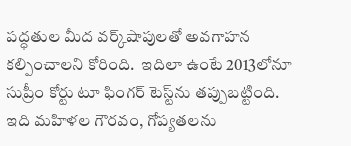పద్ధతుల మీద వర్క్‌షాపులతో అవగాహన కల్పించాలని కోరింది.  ఇదిలా ఉంటే 2013లోనూ సుప్రీం కోర్టు టూ ఫింగర్‌ టెస్ట్‌ను తప్పుబట్టింది. ఇది మహిళల గౌరవం, గోప్యతలను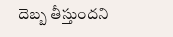దెబ్బ తీస్తుందని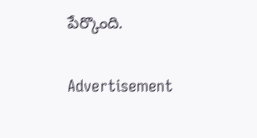పేర్కొంది.

Advertisement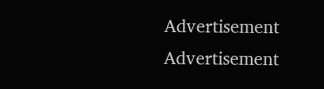Advertisement
Advertisement